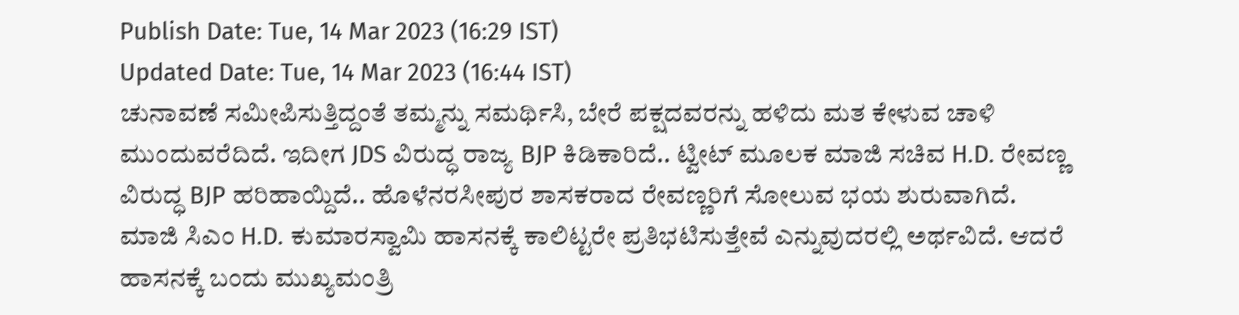Publish Date: Tue, 14 Mar 2023 (16:29 IST)
Updated Date: Tue, 14 Mar 2023 (16:44 IST)
ಚುನಾವಣೆ ಸಮೀಪಿಸುತ್ತಿದ್ದಂತೆ ತಮ್ಮನ್ನು ಸಮರ್ಥಿಸಿ, ಬೇರೆ ಪಕ್ಷದವರನ್ನು ಹಳಿದು ಮತ ಕೇಳುವ ಚಾಳಿ ಮುಂದುವರೆದಿದೆ. ಇದೀಗ JDS ವಿರುದ್ಧ ರಾಜ್ಯ BJP ಕಿಡಿಕಾರಿದೆ.. ಟ್ವೀಟ್ ಮೂಲಕ ಮಾಜಿ ಸಚಿವ H.D. ರೇವಣ್ಣ ವಿರುದ್ಧ BJP ಹರಿಹಾಯ್ದಿದೆ.. ಹೊಳೆನರಸೀಪುರ ಶಾಸಕರಾದ ರೇವಣ್ಣರಿಗೆ ಸೋಲುವ ಭಯ ಶುರುವಾಗಿದೆ. ಮಾಜಿ ಸಿಎಂ H.D. ಕುಮಾರಸ್ವಾಮಿ ಹಾಸನಕ್ಕೆ ಕಾಲಿಟ್ಟರೇ ಪ್ರತಿಭಟಿಸುತ್ತೇವೆ ಎನ್ನುವುದರಲ್ಲಿ ಅರ್ಥವಿದೆ. ಆದರೆ ಹಾಸನಕ್ಕೆ ಬಂದು ಮುಖ್ಯಮಂತ್ರಿ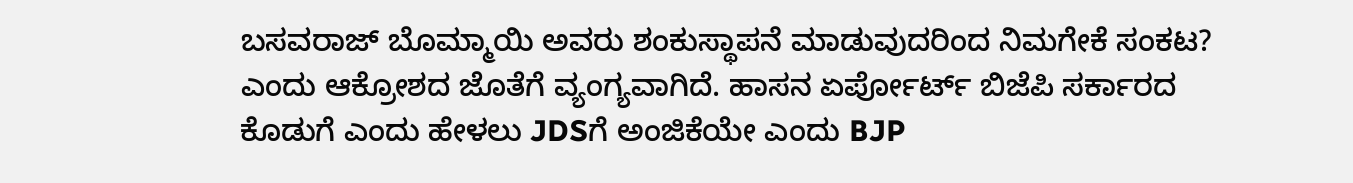ಬಸವರಾಜ್ ಬೊಮ್ಮಾಯಿ ಅವರು ಶಂಕುಸ್ಥಾಪನೆ ಮಾಡುವುದರಿಂದ ನಿಮಗೇಕೆ ಸಂಕಟ? ಎಂದು ಆಕ್ರೋಶದ ಜೊತೆಗೆ ವ್ಯಂಗ್ಯವಾಗಿದೆ. ಹಾಸನ ಏರ್ಪೋರ್ಟ್ ಬಿಜೆಪಿ ಸರ್ಕಾರದ ಕೊಡುಗೆ ಎಂದು ಹೇಳಲು JDSಗೆ ಅಂಜಿಕೆಯೇ ಎಂದು BJP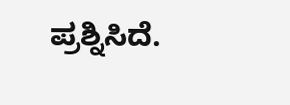ಪ್ರಶ್ನಿಸಿದೆ.